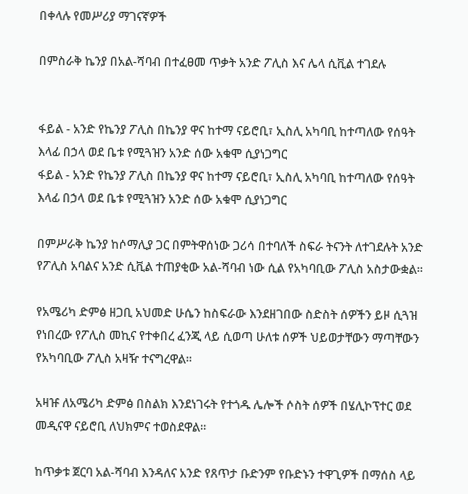በቀላሉ የመሥሪያ ማገናኛዎች

በምስራቅ ኬንያ በአል-ሻባብ በተፈፀመ ጥቃት አንድ ፖሊስ እና ሌላ ሲቪል ተገደሉ


ፋይል - አንድ የኬንያ ፖሊስ በኬንያ ዋና ከተማ ናይሮቢ፣ ኢስሊ አካባቢ ከተጣለው የሰዓት እላፊ በኃላ ወደ ቤቱ የሚጓዝን አንድ ሰው አቁሞ ሲያነጋግር
ፋይል - አንድ የኬንያ ፖሊስ በኬንያ ዋና ከተማ ናይሮቢ፣ ኢስሊ አካባቢ ከተጣለው የሰዓት እላፊ በኃላ ወደ ቤቱ የሚጓዝን አንድ ሰው አቁሞ ሲያነጋግር

በምሥራቅ ኬንያ ከሶማሊያ ጋር በምትዋሰነው ጋሪሳ በተባለች ስፍራ ትናንት ለተገደሉት አንድ የፖሊስ አባልና አንድ ሲቪል ተጠያቂው አል-ሻባብ ነው ሲል የአካባቢው ፖሊስ አስታውቋል።

የአሜሪካ ድምፅ ዘጋቢ አህመድ ሁሴን ከስፍራው እንደዘገበው ስድስት ሰዎችን ይዞ ሲጓዝ የነበረው የፖሊስ መኪና የተቀበረ ፈንጂ ላይ ሲወጣ ሁለቱ ሰዎች ህይወታቸውን ማጣቸውን የአካባቢው ፖሊስ አዛዥ ተናግረዋል።

አዛዡ ለአሜሪካ ድምፅ በስልክ እንደነገሩት የተጎዱ ሌሎች ሶስት ሰዎች በሄሊኮፕተር ወደ መዲናዋ ናይሮቢ ለህክምና ተወስደዋል።

ከጥቃቱ ጀርባ አል-ሻባብ እንዳለና አንድ የጸጥታ ቡድንም የቡድኑን ተዋጊዎች በማሰስ ላይ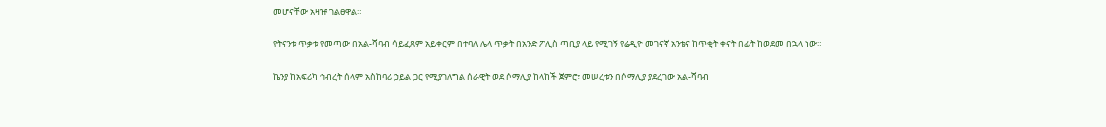መሆናቸው አዛዡ ገልፀዋል።

የትናንቱ ጥቃቱ የመጣው በአል-ሻባብ ሳይፈጸም አይቀርም በተባለ ሌላ ጥቃት በአንድ ፖሊስ ጣቢያ ላይ የሚገኝ የሬዲዮ መገናኛ አንቴና ከጥቂት ቀናት በፊት ከወደመ በኋላ ነው።

ኬንያ ከአፍሪካ ኅብረት ሰላም አስከባሪ ኃይል ጋር የሚያገለግል ሰራዊት ወደ ሶማሊያ ከላከች ጀምሮ፣ መሠረቱን በሶማሊያ ያደረገው አል-ሻባብ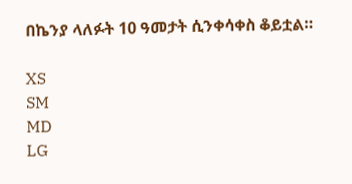በኬንያ ላለፉት 10 ዓመታት ሲንቀሳቀስ ቆይቷል።

XS
SM
MD
LG